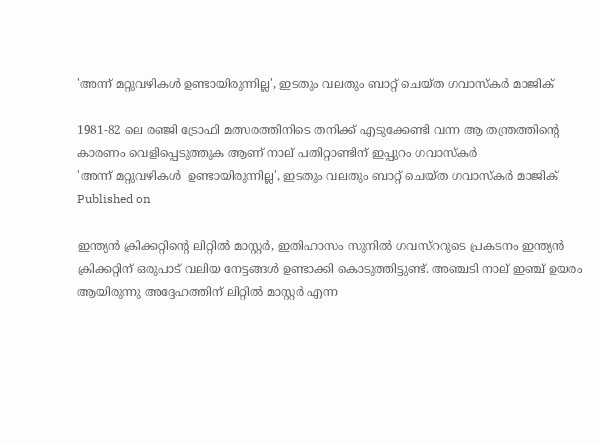'അന്ന് മറ്റുവഴികള്‍ ഉണ്ടായിരുന്നില്ല', ഇടതും വലതും ബാറ്റ് ചെയ്ത ഗവാസ്‌കര്‍ മാജിക്

1981-82 ലെ രഞ്ജി ട്രോഫി മത്സരത്തിനിടെ തനിക്ക് എടുക്കേണ്ടി വന്ന ആ തന്ത്രത്തിന്റെ കാരണം വെളിപ്പെടുത്തുക ആണ് നാല് പതിറ്റാണ്ടിന് ഇപ്പുറം ഗവാസ്‌കര്‍
'അന്ന് മറ്റുവഴികള്‍  ഉണ്ടായിരുന്നില്ല', ഇടതും വലതും ബാറ്റ് ചെയ്ത ഗവാസ്‌കര്‍ മാജിക്
Published on

ഇന്ത്യന്‍ ക്രിക്കറ്റിന്റെ ലിറ്റില്‍ മാസ്റ്റര്‍, ഇതിഹാസം സുനില്‍ ഗവസ്‌ററുടെ പ്രകടനം ഇന്ത്യന്‍ ക്രിക്കറ്റിന് ഒരുപാട് വലിയ നേട്ടങ്ങള്‍ ഉണ്ടാക്കി കൊടുത്തിട്ടുണ്ട്. അഞ്ചടി നാല് ഇഞ്ച് ഉയരം ആയിരുന്നു അദ്ദേഹത്തിന് ലിറ്റില്‍ മാസ്റ്റര്‍ എന്ന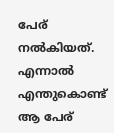പേര് നല്‍കിയത്. എന്നാല്‍ എന്തുകൊണ്ട് ആ പേര്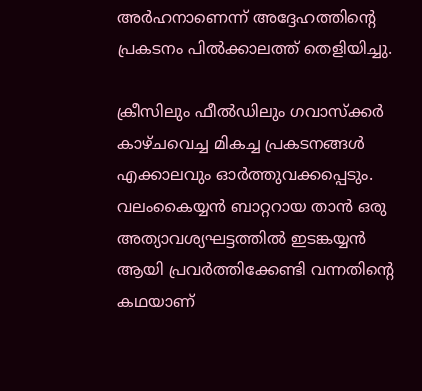അര്‍ഹനാണെന്ന് അദ്ദേഹത്തിന്റെ പ്രകടനം പില്‍ക്കാലത്ത് തെളിയിച്ചു.

ക്രീസിലും ഫീല്‍ഡിലും ഗവാസ്‌ക്കര്‍ കാഴ്ചവെച്ച മികച്ച പ്രകടനങ്ങള്‍ എക്കാലവും ഓര്‍ത്തുവക്കപ്പെടും. വലംകൈയ്യന്‍ ബാറ്ററായ താന്‍ ഒരു അത്യാവശ്യഘട്ടത്തില്‍ ഇടങ്കയ്യന്‍ ആയി പ്രവര്‍ത്തിക്കേണ്ടി വന്നതിന്റെ കഥയാണ്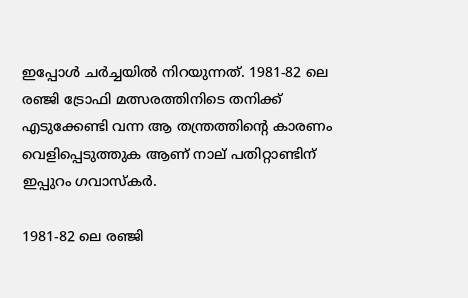ഇപ്പോള്‍ ചര്‍ച്ചയില്‍ നിറയുന്നത്. 1981-82 ലെ രഞ്ജി ട്രോഫി മത്സരത്തിനിടെ തനിക്ക് എടുക്കേണ്ടി വന്ന ആ തന്ത്രത്തിന്റെ കാരണം വെളിപ്പെടുത്തുക ആണ് നാല് പതിറ്റാണ്ടിന് ഇപ്പുറം ഗവാസ്‌കര്‍.

1981-82 ലെ രഞ്ജി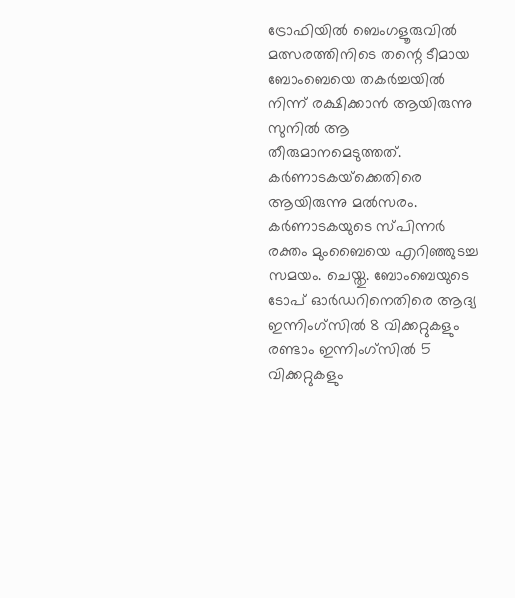ട്രോഫിയില്‍ ബെംഗളൂരുവില്‍ മത്സരത്തിനിടെ തന്റെ ടീമായ ബോംബെയെ തകര്‍ച്ചയില്‍ നിന്ന് രക്ഷിക്കാന്‍ ആയിരുന്നു സുനില്‍ ആ തീരുമാനമെടുത്തത്. കര്‍ണാടകയ്‌ക്കെതിരെ ആയിരുന്നു മല്‍സരം. കര്‍ണാടകയുടെ സ്പിന്നര്‍ രക്തം മുംബൈയെ എറിഞ്ഞുടച്ച സമയം. ചെയ്തു. ബോംബെയുടെ ടോപ് ഓര്‍ഡറിനെതിരെ ആദ്യ ഇന്നിംഗ്‌സില്‍ 8 വിക്കറ്റുകളും രണ്ടാം ഇന്നിംഗ്‌സില്‍ 5 വിക്കറ്റുകളും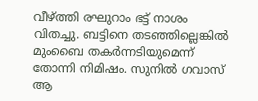വീഴ്ത്തി രഘുറാം ഭട്ട് നാശം വിതച്ചു. ബട്ടിനെ തടഞ്ഞില്ലെങ്കില്‍ മുംബൈ തകര്‍ന്നടിയുമെന്ന് തോന്നി നിമിഷം. സുനില്‍ ഗവാസ് ആ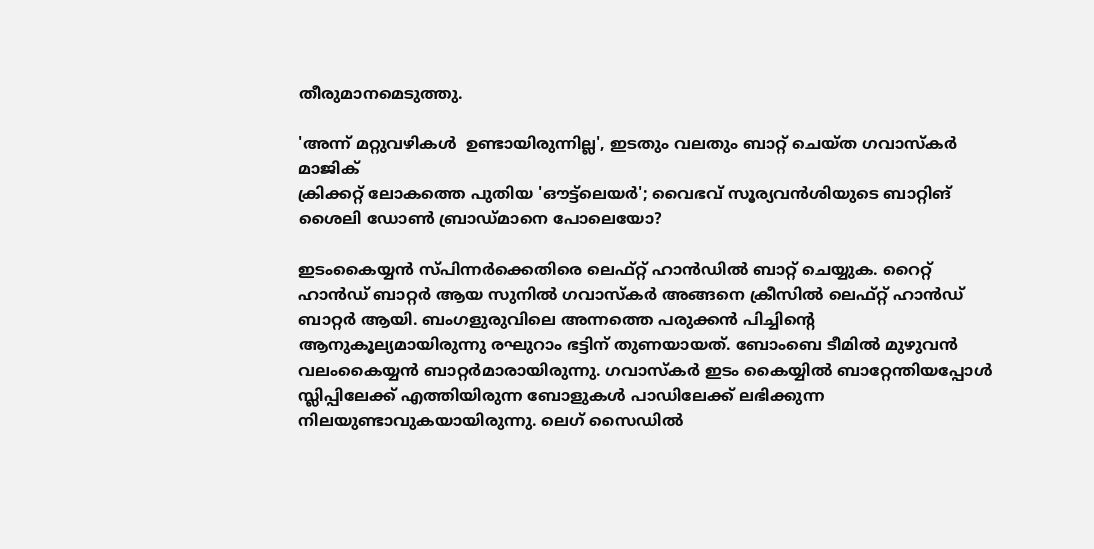തീരുമാനമെടുത്തു.

'അന്ന് മറ്റുവഴികള്‍  ഉണ്ടായിരുന്നില്ല', ഇടതും വലതും ബാറ്റ് ചെയ്ത ഗവാസ്‌കര്‍ മാജിക്
ക്രിക്കറ്റ് ലോകത്തെ പുതിയ 'ഔട്ട്ലെയര്‍'; വൈഭവ് സൂര്യവൻശിയുടെ ബാറ്റിങ് ശൈലി ഡോണ്‍ ബ്രാഡ്മാനെ പോലെയോ?

ഇടംകൈയ്യന്‍ സ്പിന്നര്‍ക്കെതിരെ ലെഫ്റ്റ് ഹാന്‍ഡില്‍ ബാറ്റ് ചെയ്യുക. റൈറ്റ് ഹാന്‍ഡ് ബാറ്റര്‍ ആയ സുനില്‍ ഗവാസ്‌കര്‍ അങ്ങനെ ക്രീസില്‍ ലെഫ്റ്റ് ഹാന്‍ഡ് ബാറ്റര്‍ ആയി. ബംഗളുരുവിലെ അന്നത്തെ പരുക്കന്‍ പിച്ചിന്റെ ആനുകൂല്യമായിരുന്നു രഘുറാം ഭട്ടിന് തുണയായത്. ബോംബെ ടീമില്‍ മുഴുവന്‍ വലംകൈയ്യന്‍ ബാറ്റര്‍മാരായിരുന്നു. ഗവാസ്‌കര്‍ ഇടം കൈയ്യില്‍ ബാറ്റേന്തിയപ്പോള്‍ സ്ലിപ്പിലേക്ക് എത്തിയിരുന്ന ബോളുകള്‍ പാഡിലേക്ക് ലഭിക്കുന്ന നിലയുണ്ടാവുകയായിരുന്നു. ലെഗ് സൈഡില്‍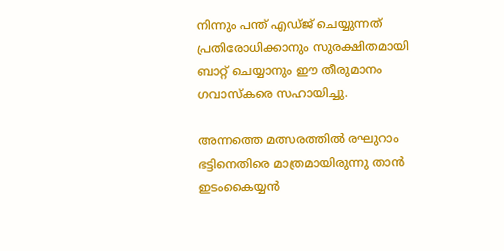നിന്നും പന്ത് എഡ്ജ് ചെയ്യുന്നത് പ്രതിരോധിക്കാനും സുരക്ഷിതമായി ബാറ്റ് ചെയ്യാനും ഈ തീരുമാനം ഗവാസ്‌കരെ സഹായിച്ചു.

അന്നത്തെ മത്സരത്തില്‍ രഘുറാം ഭട്ടിനെതിരെ മാത്രമായിരുന്നു താന്‍ ഇടംകൈയ്യന്‍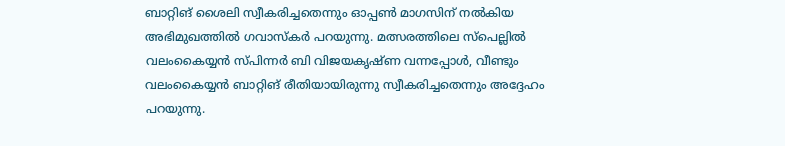ബാറ്റിങ് ശൈലി സ്വീകരിച്ചതെന്നും ഓപ്പണ്‍ മാഗസിന് നല്‍കിയ അഭിമുഖത്തില്‍ ഗവാസ്‌കര്‍ പറയുന്നു. മത്സരത്തിലെ സ്‌പെല്ലില്‍ വലംകൈയ്യന്‍ സ്പിന്നര്‍ ബി വിജയകൃഷ്ണ വന്നപ്പോള്‍, വീണ്ടും വലംകൈയ്യന്‍ ബാറ്റിങ് രീതിയായിരുന്നു സ്വീകരിച്ചതെന്നും അദ്ദേഹം പറയുന്നു.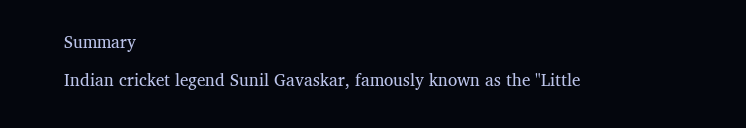Summary

Indian cricket legend Sunil Gavaskar, famously known as the "Little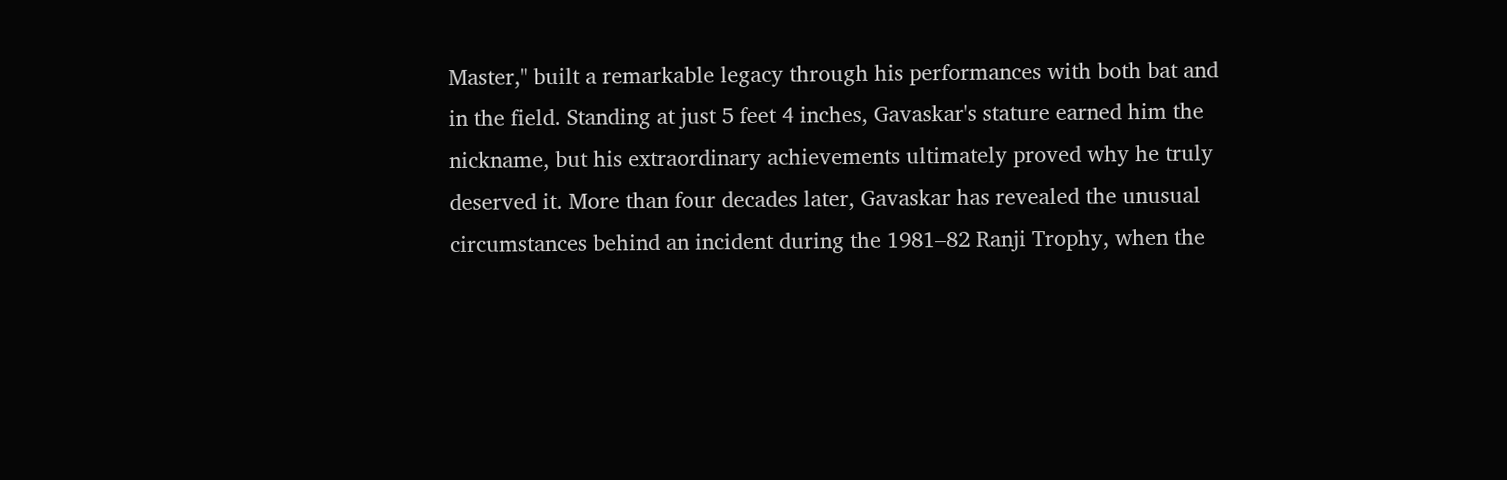Master," built a remarkable legacy through his performances with both bat and in the field. Standing at just 5 feet 4 inches, Gavaskar's stature earned him the nickname, but his extraordinary achievements ultimately proved why he truly deserved it. More than four decades later, Gavaskar has revealed the unusual circumstances behind an incident during the 1981–82 Ranji Trophy, when the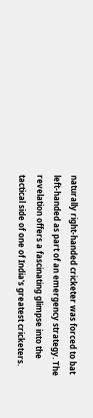naturally right-handed cricketer was forced to bat left-handed as part of an emergency strategy. The revelation offers a fascinating glimpse into the tactical side of one of India's greatest cricketers.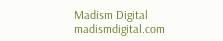Madism Digital
madismdigital.com